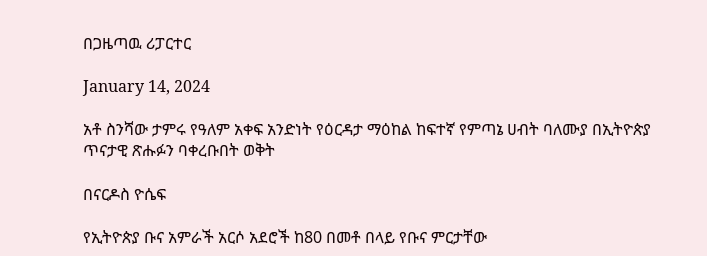በጋዜጣዉ ሪፓርተር

January 14, 2024

አቶ ስንሻው ታምሩ የዓለም አቀፍ አንድነት የዕርዳታ ማዕከል ከፍተኛ የምጣኔ ሀብት ባለሙያ በኢትዮጵያ ጥናታዊ ጽሑፉን ባቀረቡበት ወቅት

በናርዶስ ዮሴፍ

የኢትዮጵያ ቡና አምራች አርሶ አደሮች ከ80 በመቶ በላይ የቡና ምርታቸው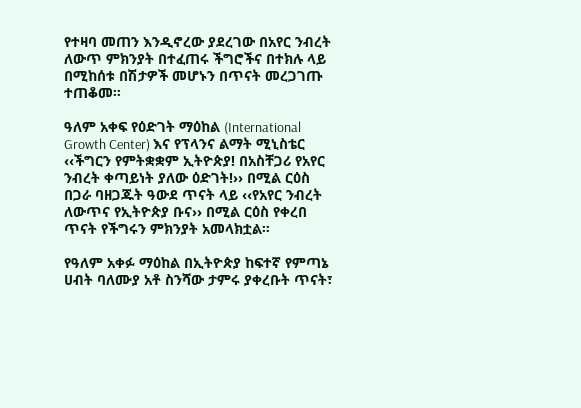የተዛባ መጠን እንዲኖረው ያደረገው በአየር ንብረት ለውጥ ምክንያት በተፈጠሩ ችግሮችና በተክሉ ላይ በሚከሰቱ በሽታዎች መሆኑን በጥናት መረጋገጡ ተጠቆመ።

ዓለም አቀፍ የዕድገት ማዕከል (International Growth Center) እና የፕላንና ልማት ሚኒስቴር  ‹‹ችግርን የምትቋቋም ኢትዮጵያ! በአስቸጋሪ የአየር ንብረት ቀጣይነት ያለው ዕድገት!›› በሚል ርዕስ በጋራ ባዘጋጁት ዓውደ ጥናት ላይ ‹‹የአየር ንብረት ለውጥና የኢትዮጵያ ቡና›› በሚል ርዕስ የቀረበ ጥናት የችግሩን ምክንያት አመላክቷል።

የዓለም አቀፉ ማዕከል በኢትዮጵያ ከፍተኛ የምጣኔ ሀብት ባለሙያ አቶ ስንሻው ታምሩ ያቀረቡት ጥናት፣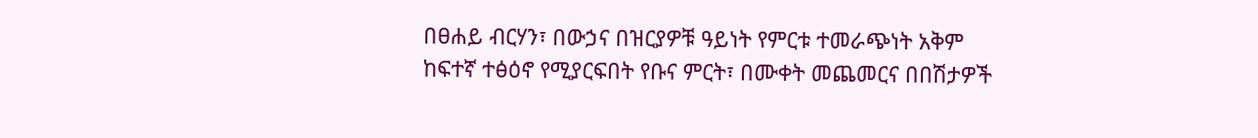በፀሐይ ብርሃን፣ በውኃና በዝርያዎቹ ዓይነት የምርቱ ተመራጭነት አቅም ከፍተኛ ተፅዕኖ የሚያርፍበት የቡና ምርት፣ በሙቀት መጨመርና በበሽታዎች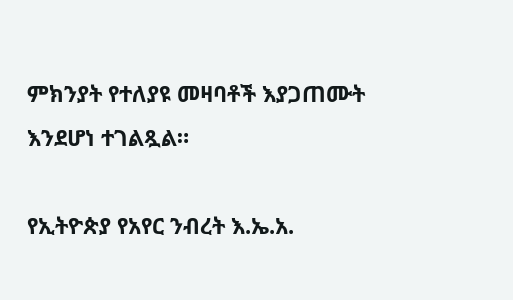ምክንያት የተለያዩ መዛባቶች እያጋጠሙት እንደሆነ ተገልጿል።

የኢትዮጵያ የአየር ንብረት እ.ኤ.አ.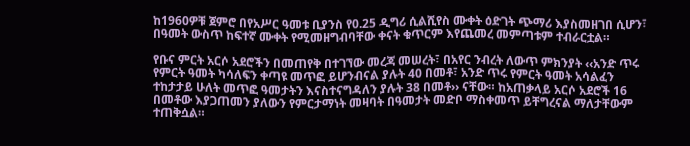ከ1960ዎቹ ጀምሮ በየአሥር ዓመቱ ቢያንስ የ0.25 ዲግሪ ሲልሺየስ ሙቀት ዕድገት ጭማሪ እያስመዘገበ ሲሆን፣ በዓመት ውስጥ ከፍተኛ ሙቀት የሚመዘግብባቸው ቀናት ቁጥርም እየጨመረ መምጣቱም ተብራርቷል።

የቡና ምርት አርሶ አደሮችን በመጠየቅ በተገኘው መረጃ መሠረት፣ በአየር ንብረት ለውጥ ምክንያት ‹‹አንድ ጥሩ የምርት ዓመት ካሳለፍን ቀጣዩ መጥፎ ይሆንብናል ያሉት 40 በመቶ፣ አንድ ጥሩ የምርት ዓመት አሳልፈን ተከታታይ ሁለት መጥፎ ዓመታትን እናስተናግዳለን ያሉት 38 በመቶ›› ናቸው። ከአጠቃላይ አርሶ አደሮች 16 በመቶው እያጋጠመን ያለውን የምርታማነት መዛባት በዓመታት መድቦ ማስቀመጥ ይቸግረናል ማለታቸውም ተጠቅሷል።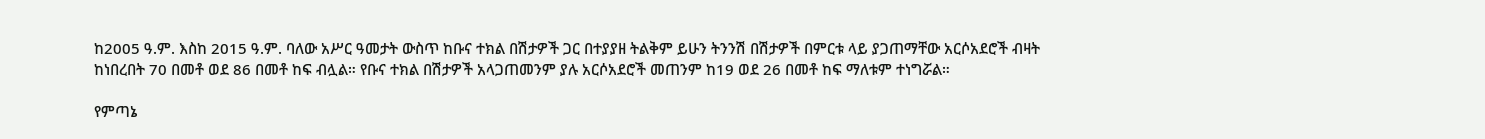ከ2005 ዓ.ም. እስከ 2015 ዓ.ም. ባለው አሥር ዓመታት ውስጥ ከቡና ተክል በሽታዎች ጋር በተያያዘ ትልቅም ይሁን ትንንሽ በሽታዎች በምርቱ ላይ ያጋጠማቸው አርሶአደሮች ብዛት ከነበረበት 70 በመቶ ወደ 86 በመቶ ከፍ ብሏል። የቡና ተክል በሽታዎች አላጋጠመንም ያሉ አርሶአደሮች መጠንም ከ19 ወደ 26 በመቶ ከፍ ማለቱም ተነግሯል።

የምጣኔ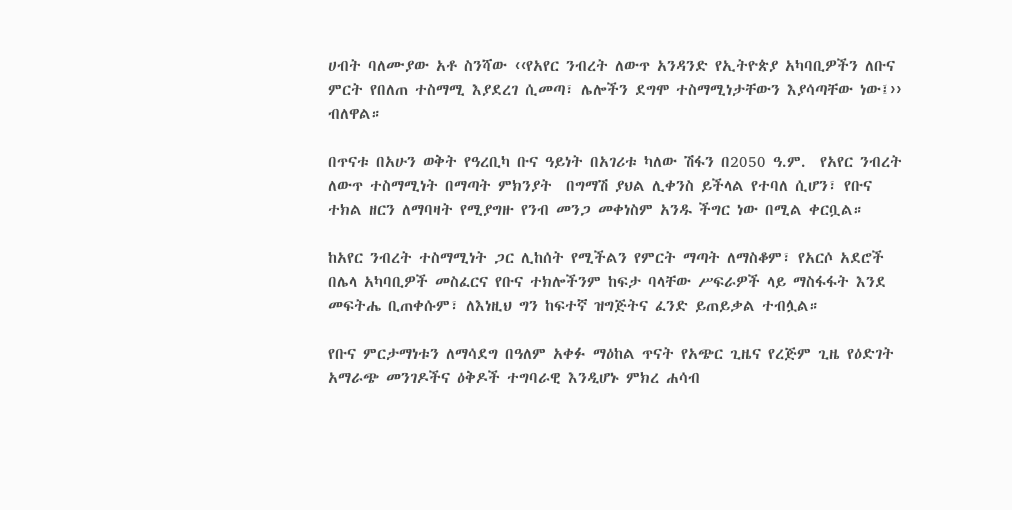ሀብት ባለሙያው አቶ ስንሻው ‹‹የአየር ንብረት ለውጥ አንዳንድ የኢትዮጵያ አካባቢዎችን ለቡና ምርት የበለጠ ተስማሚ እያደረገ ሲመጣ፣ ሌሎችን ደግሞ ተስማሚነታቸውን እያሳጣቸው ነው፤›› ብለዋል።

በጥናቱ በአሁን ወቅት የዓረቢካ ቡና ዓይነት በአገሪቱ ካለው ሽፋን በ2050 ዓ.ም.  የአየር ንብረት ለውጥ ተስማሚነት በማጣት ምክንያት  በግማሽ ያህል ሊቀንስ ይችላል የተባለ ሲሆን፣ የቡና ተክል ዘርን ለማባዛት የሚያግዙ የንብ መንጋ መቀነስም አንዱ ችግር ነው በሚል ቀርቧል።

ከአየር ንብረት ተስማሚነት ጋር ሊከሰት የሚችልን የምርት ማጣት ለማስቆም፣ የአርሶ አደሮች በሌላ አካባቢዎች መስፈርና የቡና ተክሎችንም ከፍታ ባላቸው ሥፍራዎች ላይ ማስፋፋት እንደ መፍትሔ ቢጠቀሱም፣ ለእነዚህ ግን ከፍተኛ ዝግጅትና ፈንድ ይጠይቃል ተብሏል።

የቡና ምርታማነቱን ለማሳደግ በዓለም አቀፉ ማዕከል ጥናት የአጭር ጊዜና የረጅም ጊዜ የዕድገት አማራጭ መንገዶችና ዕቅዶች ተግባራዊ እንዲሆኑ ምክረ ሐሳብ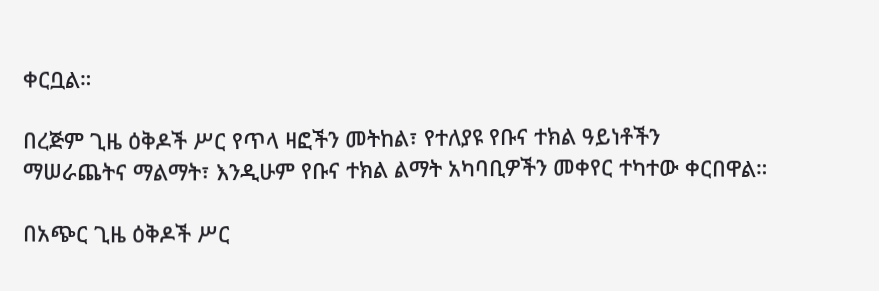ቀርቧል።

በረጅም ጊዜ ዕቅዶች ሥር የጥላ ዛፎችን መትከል፣ የተለያዩ የቡና ተክል ዓይነቶችን ማሠራጨትና ማልማት፣ እንዲሁም የቡና ተክል ልማት አካባቢዎችን መቀየር ተካተው ቀርበዋል።

በአጭር ጊዜ ዕቅዶች ሥር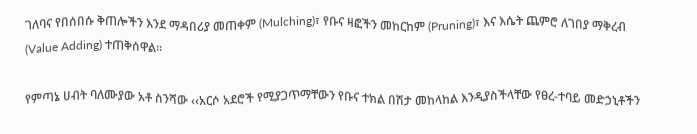ገለባና የበሰበሱ ቅጠሎችን እንደ ማዳበሪያ መጠቀም (Mulching)፣ የቡና ዛፎችን መከርከም (Pruning)፣ እና እሴት ጨምሮ ለገበያ ማቅረብ (Value Adding) ተጠቅሰዋል።

የምጣኔ ሀብት ባለሙያው አቶ ስንሻው ‹‹አርሶ አደሮች የሚያጋጥማቸውን የቡና ተክል በሽታ መከላከል እንዲያስችላቸው የፀረ-ተባይ መድኃኒቶችን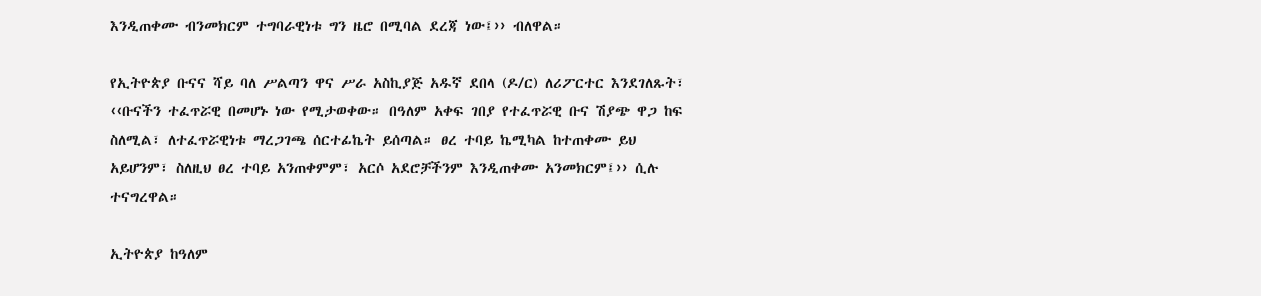እንዲጠቀሙ ብንመክርም ተግባራዊነቱ ግን ዜሮ በሚባል ደረጃ ነው፤›› ብለዋል።

የኢትዮጵያ ቡናና ሻይ ባለ ሥልጣን ዋና ሥራ አስኪያጅ አዱኛ ደበላ (ዶ/ር) ለሪፖርተር እንደገለጹት፣ ‹‹ቡናችን ተፈጥሯዊ በመሆኑ ነው የሚታወቀው። በዓለም አቀፍ ገበያ የተፈጥሯዊ ቡና ሽያጭ ዋጋ ከፍ ስለሚል፣ ለተፈጥሯዊነቱ ማረጋገጫ ሰርተፊኬት ይሰጣል። ፀረ ተባይ ኬሚካል ከተጠቀሙ ይህ አይሆንም፣ ስለዚህ ፀረ ተባይ አንጠቀምም፣ አርሶ አደሮቻችንም እንዲጠቀሙ አንመክርም፤›› ሲሉ ተናግረዋል።

ኢትዮጵያ ከዓለም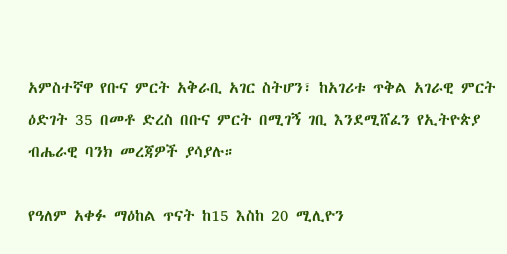አምስተኛዋ የቡና ምርት አቅራቢ አገር ስትሆን፣ ከአገሪቱ ጥቅል አገራዊ ምርት ዕድገት 35 በመቶ ድረስ በቡና ምርት በሚገኝ ገቢ እንደሚሸፈን የኢትዮጵያ ብሔራዊ ባንክ መረጃዎች ያሳያሉ።

የዓለም አቀፉ ማዕከል ጥናት ከ15 እስከ 20 ሚሊዮን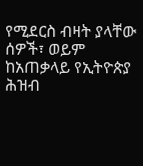የሚደርስ ብዛት ያላቸው ሰዎች፣ ወይም ከአጠቃላይ የኢትዮጵያ ሕዝብ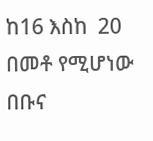ከ16 እስከ  20 በመቶ የሚሆነው በቡና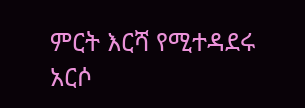ምርት እርሻ የሚተዳደሩ አርሶ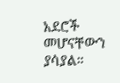አደሮች መሆናቸውን ያሳያል።